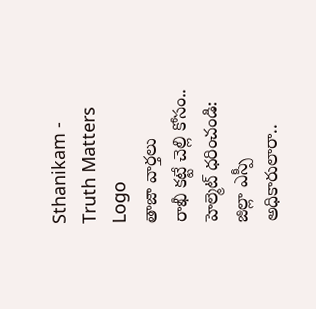Sthanikam - Truth Matters
Logo
తాజా వార్తలు
రాఖీ కట్టే చెల్లి కోసం.. హెల్మెట్‌ ధరించండి: జిల్లా ఎస్పీ అధికారులారా..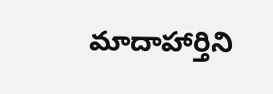మాదాహార్తిని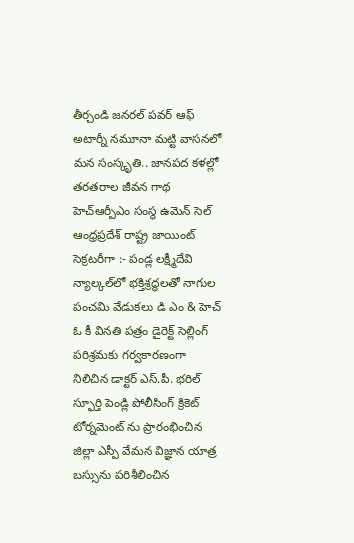తీర్చండి జనరల్ పవర్ ఆఫ్ అటార్నీ నమూనా మట్టి వాసనలో మన సంస్కృతి.. జానపద కళల్లో తరతరాల జీవన గాథ హెచ్ఆర్పీఎం సంస్థ ఉమెన్ సెల్ ఆంధ్రప్రదేశ్ రాష్ట్ర జాయింట్ సెక్రటరీగా :- పండ్ల లక్ష్మీదేవి న్యాల్కల్‌లో భక్తిశ్రద్ధలతో నాగుల పంచమి వేడుకలు డి ఎం & హెచ్ ఓ కీ వినతి పత్రం డైరెక్ట్ సెల్లింగ్ పరిశ్రమకు గర్వకారణంగా నిలిచిన డాక్టర్ ఎస్.పీ. భరిల్ స్ఫూర్తి పెండ్లి పోలీసింగ్ క్రికెట్ టోర్నమెంట్ ను ప్రారంభించిన జిల్లా ఎస్పీ వేమన విజ్ఞాన యాత్ర బస్సును పరిశీలించిన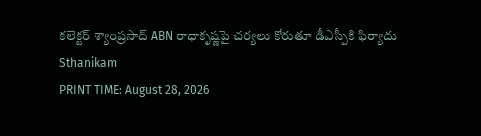కలెక్టర్ శ్యాంప్రసాద్ ABN రాధాకృష్ణపై చర్యలు కోరుతూ డీఎస్పీకి ఫిర్యాదు
Sthanikam
PRINT TIME: August 28, 2026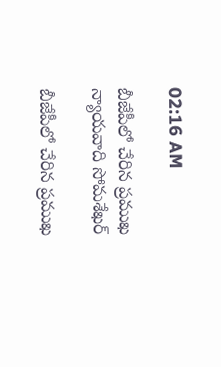02:16 AM

బీజేపీలో చేరిన ప్రముఖ న్యాయవాది సోమశేఖర్

బీజేపీలో చేరిన ప్రముఖ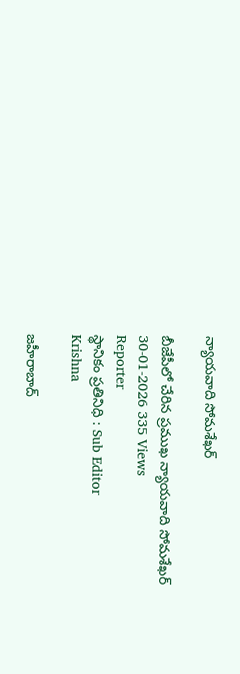న్యాయవాది సోమశేఖర్

బీజేపీలో చేరిన ప్రముఖ న్యాయవాది సోమశేఖర్
30-01-2026 335 Views
Reporter
స్థానికం ప్రతినిధి : Sub Editor
Krishna

జహీరాబాద్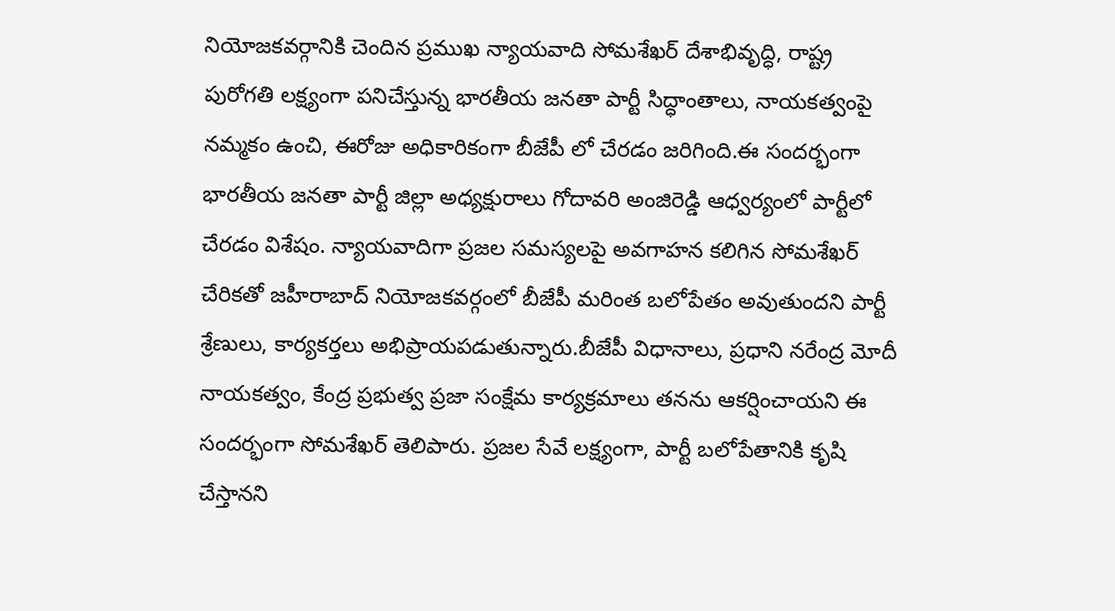నియోజకవర్గానికి చెందిన ప్రముఖ న్యాయవాది సోమశేఖర్ దేశాభివృద్ధి, రాష్ట్ర పురోగతి లక్ష్యంగా పనిచేస్తున్న భారతీయ జనతా పార్టీ సిద్ధాంతాలు, నాయకత్వంపై నమ్మకం ఉంచి, ఈరోజు అధికారికంగా బీజేపీ లో చేరడం జరిగింది.ఈ సందర్భంగా భారతీయ జనతా పార్టీ జిల్లా అధ్యక్షురాలు గోదావరి అంజిరెడ్డి ఆధ్వర్యంలో పార్టీలో చేరడం విశేషం. న్యాయవాదిగా ప్రజల సమస్యలపై అవగాహన కలిగిన సోమశేఖర్ చేరికతో జహీరాబాద్ నియోజకవర్గంలో బీజేపీ మరింత బలోపేతం అవుతుందని పార్టీ శ్రేణులు, కార్యకర్తలు అభిప్రాయపడుతున్నారు.బీజేపీ విధానాలు, ప్రధాని నరేంద్ర మోదీ నాయకత్వం, కేంద్ర ప్రభుత్వ ప్రజా సంక్షేమ కార్యక్రమాలు తనను ఆకర్షించాయని ఈ సందర్భంగా సోమశేఖర్ తెలిపారు. ప్రజల సేవే లక్ష్యంగా, పార్టీ బలోపేతానికి కృషి చేస్తానని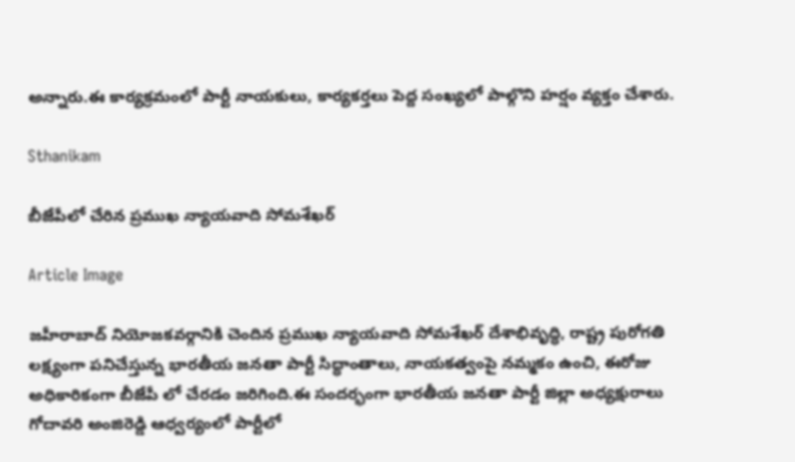అన్నారు.ఈ కార్యక్రమంలో పార్టీ నాయకులు, కార్యకర్తలు పెద్ద సంఖ్యలో పాల్గొని హర్షం వ్యక్తం చేశారు.

Sthanikam

బీజేపీలో చేరిన ప్రముఖ న్యాయవాది సోమశేఖర్

Article Image

జహీరాబాద్ నియోజకవర్గానికి చెందిన ప్రముఖ న్యాయవాది సోమశేఖర్ దేశాభివృద్ధి, రాష్ట్ర పురోగతి లక్ష్యంగా పనిచేస్తున్న భారతీయ జనతా పార్టీ సిద్ధాంతాలు, నాయకత్వంపై నమ్మకం ఉంచి, ఈరోజు అధికారికంగా బీజేపీ లో చేరడం జరిగింది.ఈ సందర్భంగా భారతీయ జనతా పార్టీ జిల్లా అధ్యక్షురాలు గోదావరి అంజిరెడ్డి ఆధ్వర్యంలో పార్టీలో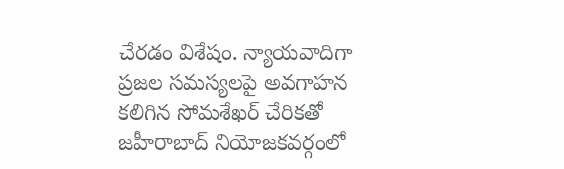చేరడం విశేషం. న్యాయవాదిగా ప్రజల సమస్యలపై అవగాహన కలిగిన సోమశేఖర్ చేరికతో జహీరాబాద్ నియోజకవర్గంలో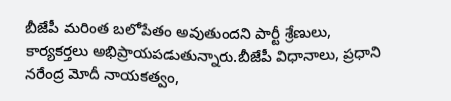బీజేపీ మరింత బలోపేతం అవుతుందని పార్టీ శ్రేణులు, కార్యకర్తలు అభిప్రాయపడుతున్నారు.బీజేపీ విధానాలు, ప్రధాని నరేంద్ర మోదీ నాయకత్వం,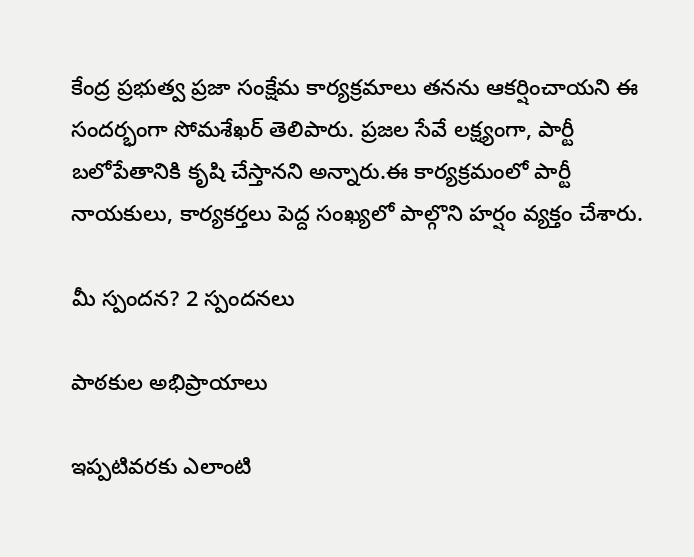కేంద్ర ప్రభుత్వ ప్రజా సంక్షేమ కార్యక్రమాలు తనను ఆకర్షించాయని ఈ సందర్భంగా సోమశేఖర్ తెలిపారు. ప్రజల సేవే లక్ష్యంగా, పార్టీ బలోపేతానికి కృషి చేస్తానని అన్నారు.ఈ కార్యక్రమంలో పార్టీ నాయకులు, కార్యకర్తలు పెద్ద సంఖ్యలో పాల్గొని హర్షం వ్యక్తం చేశారు.

మీ స్పందన? 2 స్పందనలు

పాఠకుల అభిప్రాయాలు

ఇప్పటివరకు ఎలాంటి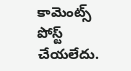కామెంట్స్ పోస్ట్ చేయలేదు.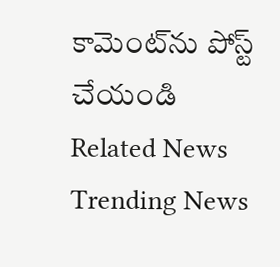కామెంట్‌ను పోస్ట్ చేయండి
Related News
Trending News